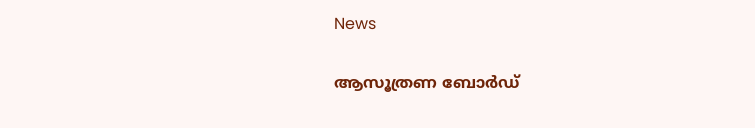News

ആസൂത്രണ ബോർഡ്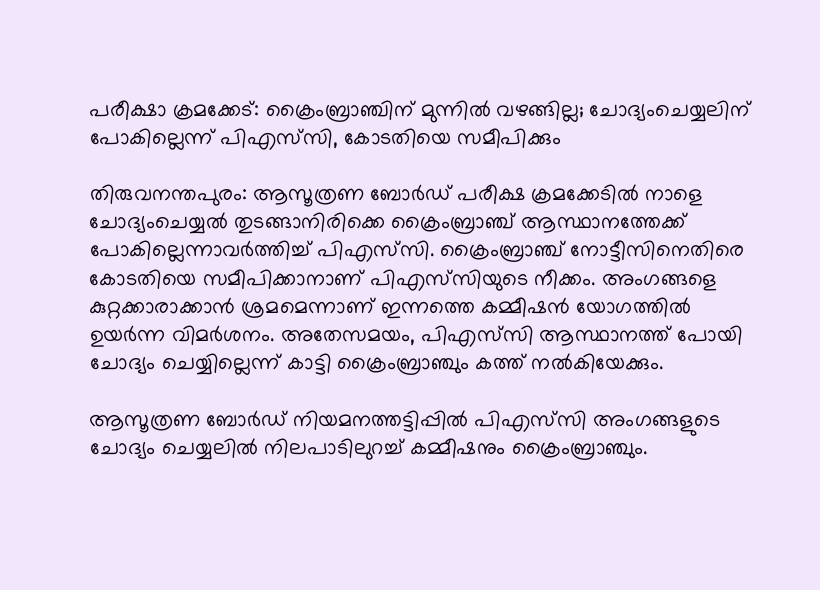പരീക്ഷാ ക്രമക്കേട്: ക്രൈംബ്രാഞ്ചിന് മുന്നിൽ വഴങ്ങില്ല; ചോദ്യംചെയ്യലിന് പോകില്ലെന്ന് പിഎസ്‌സി, കോടതിയെ സമീപിക്കും

തിരുവനന്തപുരം: ആസൂത്രണ ബോർഡ് പരീക്ഷ ക്രമക്കേടിൽ നാളെ ചോദ്യംചെയ്യൽ തുടങ്ങാനിരിക്കെ ക്രൈംബ്രാഞ്ച് ആസ്ഥാനത്തേക്ക് പോകില്ലെന്നാവർത്തിച്ച് പിഎസ്‍സി. ക്രൈംബ്രാഞ്ച് നോട്ടീസിനെതിരെ കോടതിയെ സമീപിക്കാനാണ് പിഎസ്‍സിയുടെ നീക്കം. അംഗങ്ങളെ കുറ്റക്കാരാക്കാൻ ശ്രമമെന്നാണ് ഇന്നത്തെ കമ്മീഷൻ യോഗത്തിൽ ഉയര്‍ന്ന വിമർശനം. അതേസമയം, പിഎസ്‍സി ആസ്ഥാനത്ത് പോയി ചോദ്യം ചെയ്യില്ലെന്ന് കാട്ടി ക്രൈംബ്രാഞ്ചും കത്ത് നൽകിയേക്കും.

ആസൂത്രണ ബോർഡ് നിയമനത്തട്ടിപ്പിൽ പിഎസ്‍സി അംഗങ്ങളുടെ ചോദ്യം ചെയ്യലിൽ നിലപാടിലുറച്ച് കമ്മീഷനും ക്രൈംബ്രാഞ്ചും.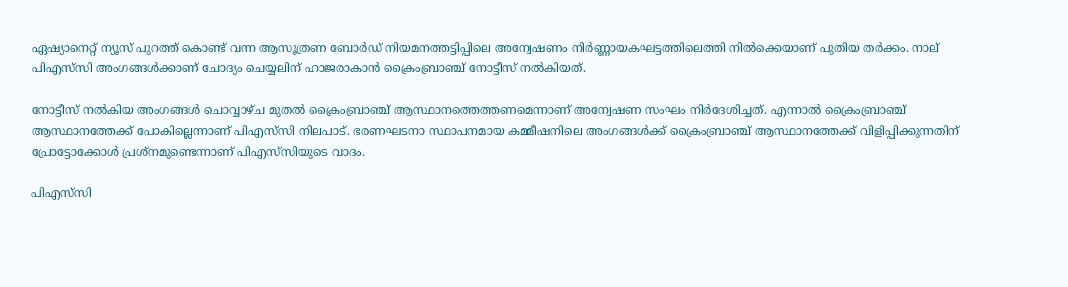ഏഷ്യാനെറ്റ് ന്യൂസ് പുറത്ത് കൊണ്ട് വന്ന ആസൂത്രണ ബോർഡ് നിയമനത്തട്ടിപ്പിലെ അന്വേഷണം നിർണ്ണായകഘട്ടത്തിലെത്തി നിൽക്കെയാണ് പുതിയ തർക്കം. നാല് പിഎസ്‍സി അംഗങ്ങൾക്കാണ് ചോദ്യം ചെയ്യലിന് ഹാജരാകാൻ ക്രൈംബ്രാഞ്ച് നോട്ടീസ് നൽകിയത്.

നോട്ടീസ് നൽകിയ അംഗങ്ങൾ ചൊവ്വാഴ്ച മുതൽ ക്രൈംബ്രാഞ്ച് ആസ്ഥാനത്തെത്തണമെന്നാണ് അന്വേഷണ സംഘം നിര്‍ദേശിച്ചത്. എന്നാൽ ക്രൈംബ്രാഞ്ച് ആസ്ഥാനത്തേക്ക് പോകില്ലെന്നാണ് പിഎസ്‍സി നിലപാട്. ഭരണഘടനാ സ്ഥാപനമായ കമ്മീഷനിലെ അംഗങ്ങൾക്ക് ക്രൈംബ്രാഞ്ച് ആസ്ഥാനത്തേക്ക് വിളിപ്പിക്കുന്നതിന് പ്രോട്ടോക്കോൾ പ്രശ്നമുണ്ടെന്നാണ് പിഎസ്‍സിയുടെ വാദം.

പിഎസ്‍സി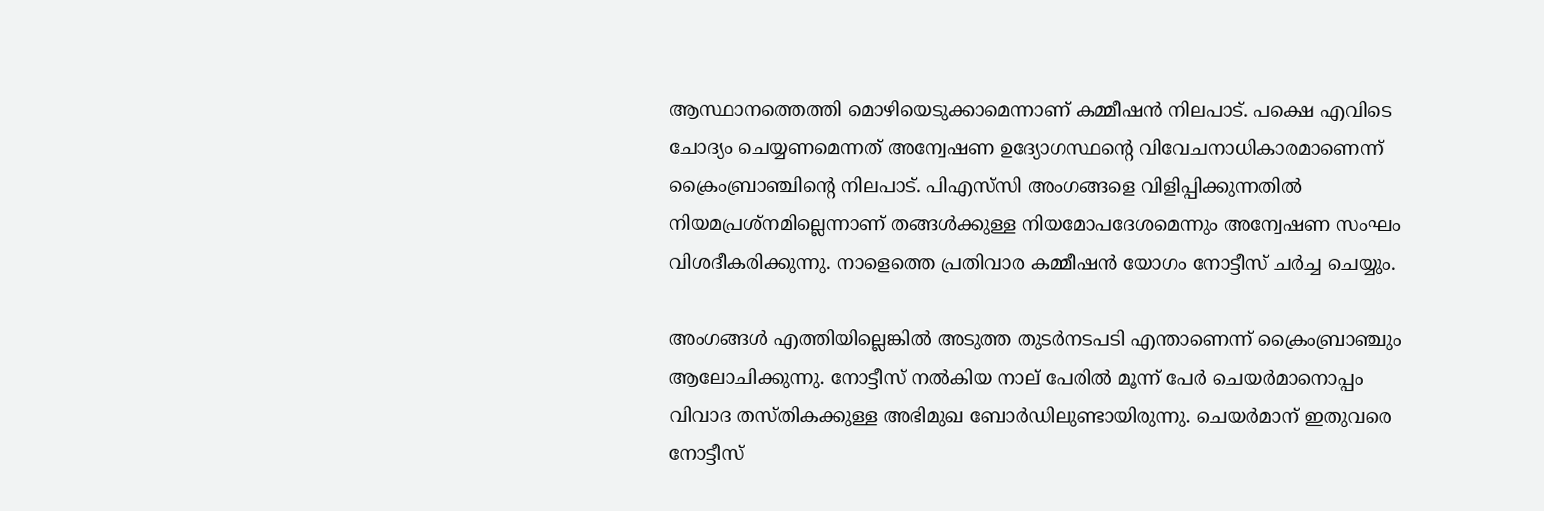ആസ്ഥാനത്തെത്തി മൊഴിയെടുക്കാമെന്നാണ് കമ്മീഷൻ നിലപാട്. പക്ഷെ എവിടെ ചോദ്യം ചെയ്യണമെന്നത് അന്വേഷണ ഉദ്യോഗസ്ഥൻ്റെ വിവേചനാധികാരമാണെന്ന് ക്രൈംബ്രാഞ്ചിന്‍റെ നിലപാട്. പിഎസ്‍സി അംഗങ്ങളെ വിളിപ്പിക്കുന്നതിൽ നിയമപ്രശ്നമില്ലെന്നാണ് തങ്ങൾക്കുള്ള നിയമോപദേശമെന്നും അന്വേഷണ സംഘം വിശദീകരിക്കുന്നു. നാളെത്തെ പ്രതിവാര കമ്മീഷൻ യോഗം നോട്ടീസ് ചർച്ച ചെയ്യും.

അംഗങ്ങൾ എത്തിയില്ലെങ്കിൽ അടുത്ത തുടർനടപടി എന്താണെന്ന് ക്രൈംബ്രാഞ്ചും ആലോചിക്കുന്നു. നോട്ടീസ് നൽകിയ നാല് പേരിൽ മൂന്ന് പേർ ചെയർമാനൊപ്പം വിവാദ തസ്തികക്കുള്ള അഭിമുഖ ബോർഡിലുണ്ടായിരുന്നു. ചെയർമാന് ഇതുവരെ നോട്ടീസ്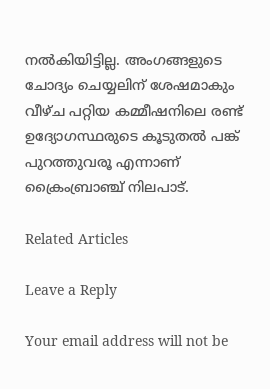നൽകിയിട്ടില്ല. അംഗങ്ങളുടെ ചോദ്യം ചെയ്യലിന് ശേഷമാകും വീഴ്ച പറ്റിയ കമ്മീഷനിലെ രണ്ട് ഉദ്യോഗസ്ഥരുടെ കൂടുതൽ പങ്ക് പുറത്തുവരൂ എന്നാണ് ക്രൈംബ്രാഞ്ച് നിലപാട്.

Related Articles

Leave a Reply

Your email address will not be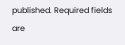published. Required fields are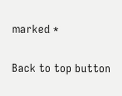marked *

Back to top button